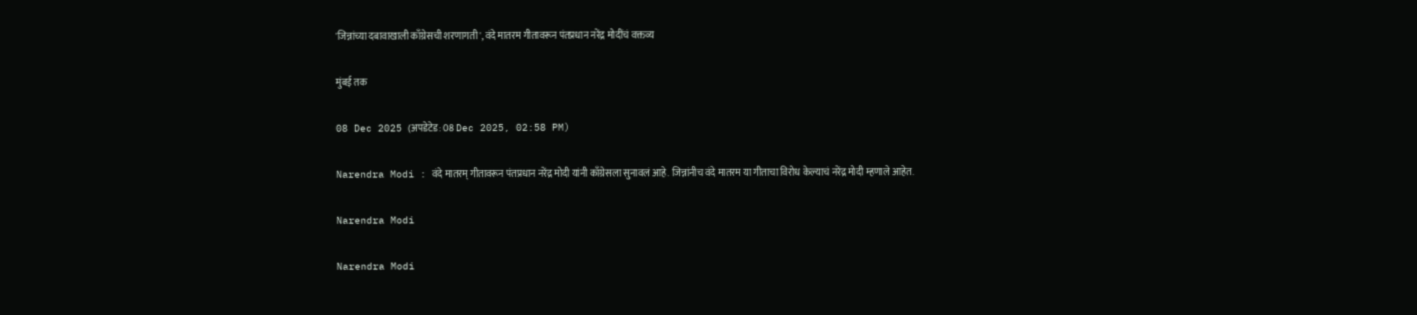'जिन्नांच्या दबावाखाली काँग्रेसची शरणागती', वंदे मातरम गीतावरून पंतप्रधान नरेंद्र मोदींचं वक्तव्य

मुंबई तक

08 Dec 2025 (अपडेटेड: 08 Dec 2025, 02:58 PM)

Narendra Modi : वंदे मातरम् गीतावरून पंतप्रधान नरेंद्र मोदी यांनी काँग्रेसला सुनावलं आहे. जिन्नांनीच वंदे मातरम या गीताचा विरोध केल्याचं नरेंद्र मोदी म्हणाले आहेत.

Narendra Modi

Narendra Modi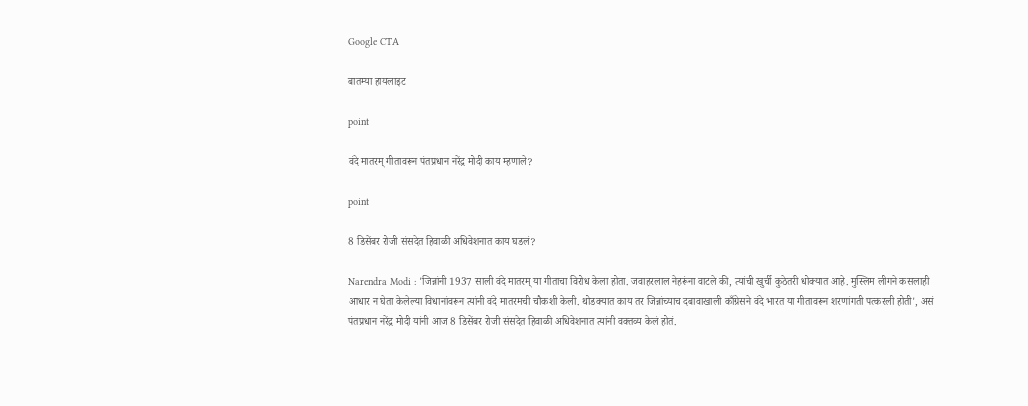Google CTA

बातम्या हायलाइट

point

वंदे मातरम् गीतावरून पंतप्रधान नरेंद्र मोदी काय म्हणाले?

point

8 डिसेंबर रोजी संसदेत हिवाळी अधिवेशनात काय घडलं?

Narendra Modi : 'जिन्नांनी 1937 साली वंदे मातरम् या गीताचा विरोध केला होता. जवाहरलाल नेहरूंना वाटले की, त्यांची खुर्ची कुठेतरी धोक्यात आहे. मुस्लिम लीगने कसलाही आधार न घेता केलेल्या विधानांवरून त्यांनी वंदे मातरमची चौकशी केली. थोडक्यात काय तर जिन्नांच्याच दबावाखाली काँग्रेसने वंदे भारत या गीतावरून शरणांगती पत्करली होती', असं पंतप्रधान नरेंद्र मोदी यांनी आज 8 डिसेंबर रोजी संसदेत हिवाळी अधिवेशनात त्यांनी वक्तव्य केलं होतं.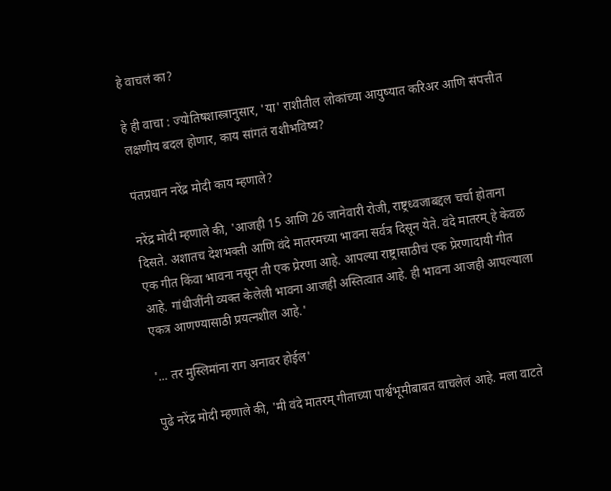हे वाचलं का?

हे ही वाचा : ज्योतिषशास्त्रानुसार, 'या' राशीतील लोकांच्या आयुष्यात करिअर आणि संपत्तीत लक्षणीय बदल होणार, काय सांगतं राशीभविष्य?

पंतप्रधान नरेंद्र मोदी काय म्हणाले?

नरेंद्र मोदी म्हणाले की, 'आजही 15 आणि 26 जानेवारी रोजी, राष्ट्रध्वजाबद्दल चर्चा होताना दिसते. अशातच देशभक्ती आणि वंदे मातरमच्या भावना सर्वत्र दिसून येते. वंदे मातरम् हे केवळ एक गीत किंवा भावना नसून ती एक प्रेरणा आहे. आपल्या राष्ट्रासाठीचं एक प्रेरणादायी गीत आहे. गांधीजींनी व्यक्त केलेली भावना आजही अस्तित्वात आहे. ही भावना आजही आपल्याला एकत्र आणण्यासाठी प्रयत्नशील आहे.'

'... तर मुस्लिमांना राग अनावर होईल'

पुढे नरेंद्र मोदी म्हणाले की, 'मी वंदे मातरम् गीताच्या पार्श्वभूमीबाबत वाचलेलं आहे. मला वाटते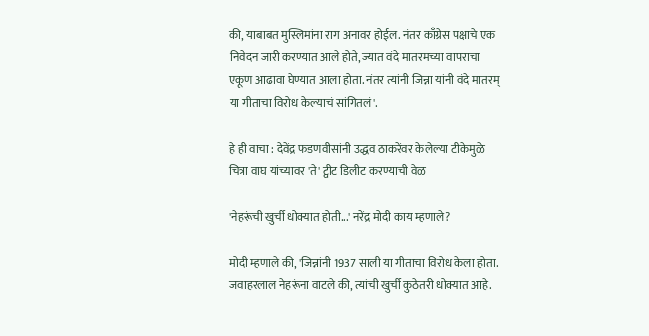की, याबाबत मुस्लिमांना राग अनावर होईल. नंतर काँग्रेस पक्षाचे एक निवेदन जारी करण्यात आले होते, ज्यात वंदे मातरमच्या वापराचा एकूण आढावा घेण्यात आला होता. नंतर त्यांनी जिन्ना यांनी वंदे मातरम् या गीताचा विरोध केल्याचं सांगितलं'.

हे ही वाचा : देवेंद्र फडणवीसांनी उद्धव ठाकरेंवर केलेल्या टीकेमुळे चित्रा वाघ यांच्यावर 'ते' ट्वीट डिलीट करण्याची वेळ

'नेहरूंची खुर्ची धोक्यात होती...' नरेंद्र मोदी काय म्हणाले?

मोदी म्हणाले की, 'जिन्नांनी 1937 साली या गीताचा विरोध केला होता. जवाहरलाल नेहरूंना वाटले की, त्यांची खुर्ची कुठेतरी धोक्यात आहे.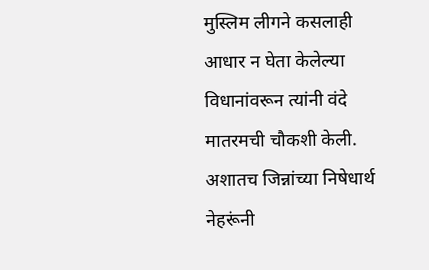मुस्लिम लीगने कसलाही आधार न घेता केलेल्या विधानांवरून त्यांनी वंदे मातरमची चौकशी केली. अशातच जिन्नांच्या निषेधार्थ नेहरूंनी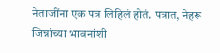नेताजींना एक पत्र लिहिलं होतं. पत्रात, नेहरू जिन्नांच्या भावनांशी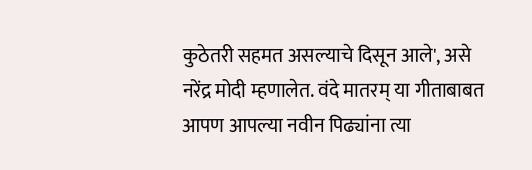कुठेतरी सहमत असल्याचे दिसून आले', असे नरेंद्र मोदी म्हणालेत. वंदे मातरम् या गीताबाबत आपण आपल्या नवीन पिढ्यांना त्या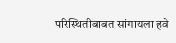परिस्थितीबाबत सांगायला हवे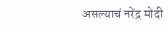असल्याचं नरेंद्र मोदी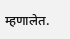म्हणालेत.